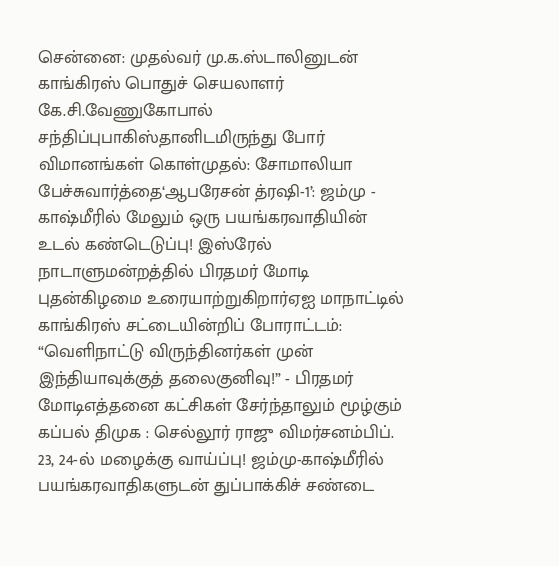சென்னை: முதல்வர் மு.க.ஸ்டாலினுடன் காங்கிரஸ் பொதுச் செயலாளர் கே.சி.வேணுகோபால் சந்திப்புபாகிஸ்தானிடமிருந்து போர் விமானங்கள் கொள்முதல்: சோமாலியா பேச்சுவார்த்தை‘ஆபரேசன் த்ரஷி-1’: ஜம்மு - காஷ்மீரில் மேலும் ஒரு பயங்கரவாதியின் உடல் கண்டெடுப்பு! இஸ்ரேல் நாடாளுமன்றத்தில் பிரதமர் மோடி புதன்கிழமை உரையாற்றுகிறார்ஏஐ மாநாட்டில் காங்கிரஸ் சட்டையின்றிப் போராட்டம்: “வெளிநாட்டு விருந்தினர்கள் முன் இந்தியாவுக்குத் தலைகுனிவு!” - பிரதமர் மோடிஎத்தனை கட்சிகள் சேர்ந்தாலும் மூழ்கும் கப்பல் திமுக : செல்லூர் ராஜு விமர்சனம்பிப். 23, 24-ல் மழைக்கு வாய்ப்பு! ஜம்மு-காஷ்மீரில் பயங்கரவாதிகளுடன் துப்பாக்கிச் சண்டை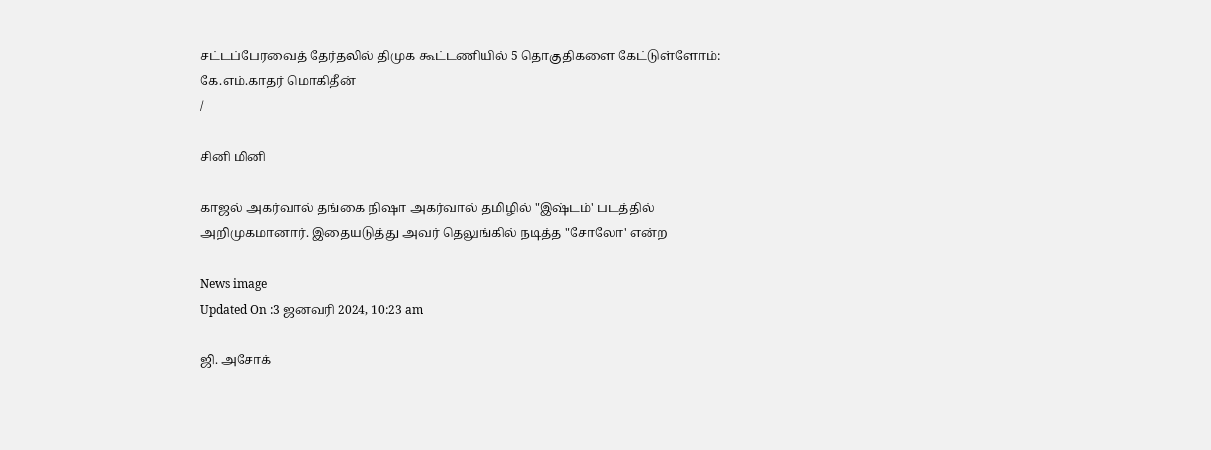சட்டப்பேரவைத் தேர்தலில் திமுக கூட்டணியில் 5 தொகுதிகளை கேட்டுள்ளோம்: கே.எம்.காதர் மொகிதீன்
/

சினி மினி

காஜல் அகர்வால் தங்கை நிஷா அகர்வால் தமிழில் "இஷ்டம்' படத்தில் அறிமுகமானார். இதையடுத்து அவர் தெலுங்கில் நடித்த "சோலோ' என்ற

News image
Updated On :3 ஜனவரி 2024, 10:23 am

ஜி. அசோக்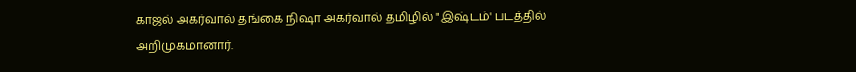காஜல் அகர்வால் தங்கை நிஷா அகர்வால் தமிழில் "இஷ்டம்' படத்தில் அறிமுகமானார்.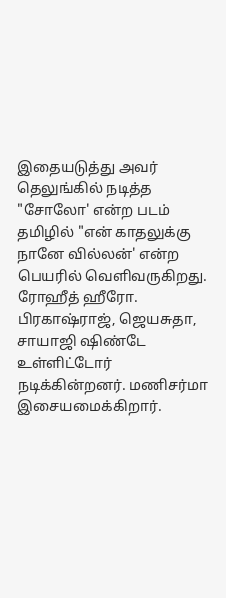இதையடுத்து அவர் தெலுங்கில் நடித்த "சோலோ' என்ற படம் தமிழில் "என் காதலுக்கு நானே வில்லன்' என்ற பெயரில் வெளிவருகிறது. ரோஹீத் ஹீரோ. பிரகாஷ்ராஜ், ஜெயசுதா, சாயாஜி ஷிண்டே உள்ளிட்டோர் நடிக்கின்றனர். மணிசர்மா இசையமைக்கிறார்.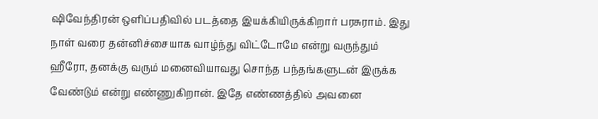ஷிவேந்திரன் ஒளிப்பதிவில் படத்தை இயக்கியிருக்கிறார் பரசுராம். இது நாள் வரை தன்னிச்சையாக வாழ்ந்து விட்டோமே என்று வருந்தும் ஹீரோ, தனக்கு வரும் மனைவியாவது சொந்த பந்தங்களுடன் இருக்க வேண்டும் என்று எண்ணுகிறான். இதே எண்ணத்தில் அவனை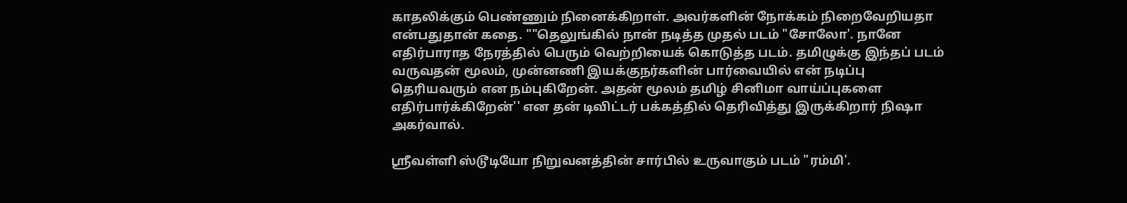காதலிக்கும் பெண்ணும் நினைக்கிறாள். அவர்களின் நோக்கம் நிறைவேறியதா என்பதுதான் கதை. ""தெலுங்கில் நான் நடித்த முதல் படம் "சோலோ'. நானே எதிர்பாராத நேரத்தில் பெரும் வெற்றியைக் கொடுத்த படம். தமிழுக்கு இந்தப் படம் வருவதன் மூலம், முன்னணி இயக்குநர்களின் பார்வையில் என் நடிப்பு தெரியவரும் என நம்புகிறேன். அதன் மூலம் தமிழ் சினிமா வாய்ப்புகளை எதிர்பார்க்கிறேன்'' என தன் டிவிட்டர் பக்கத்தில் தெரிவித்து இருக்கிறார் நிஷா அகர்வால்.

ஸ்ரீவள்ளி ஸ்டூடியோ நிறுவனத்தின் சார்பில் உருவாகும் படம் "ரம்மி'.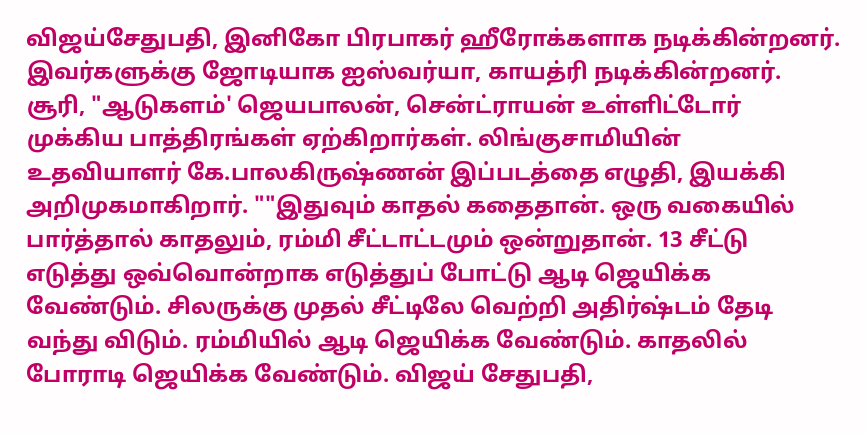விஜய்சேதுபதி, இனிகோ பிரபாகர் ஹீரோக்களாக நடிக்கின்றனர். இவர்களுக்கு ஜோடியாக ஐஸ்வர்யா, காயத்ரி நடிக்கின்றனர். சூரி, "ஆடுகளம்' ஜெயபாலன், சென்ட்ராயன் உள்ளிட்டோர் முக்கிய பாத்திரங்கள் ஏற்கிறார்கள். லிங்குசாமியின் உதவியாளர் கே.பாலகிருஷ்ணன் இப்படத்தை எழுதி, இயக்கி அறிமுகமாகிறார். ""இதுவும் காதல் கதைதான். ஒரு வகையில் பார்த்தால் காதலும், ரம்மி சீட்டாட்டமும் ஒன்றுதான். 13 சீட்டு எடுத்து ஒவ்வொன்றாக எடுத்துப் போட்டு ஆடி ஜெயிக்க வேண்டும். சிலருக்கு முதல் சீட்டிலே வெற்றி அதிர்ஷ்டம் தேடி வந்து விடும். ரம்மியில் ஆடி ஜெயிக்க வேண்டும். காதலில் போராடி ஜெயிக்க வேண்டும். விஜய் சேதுபதி,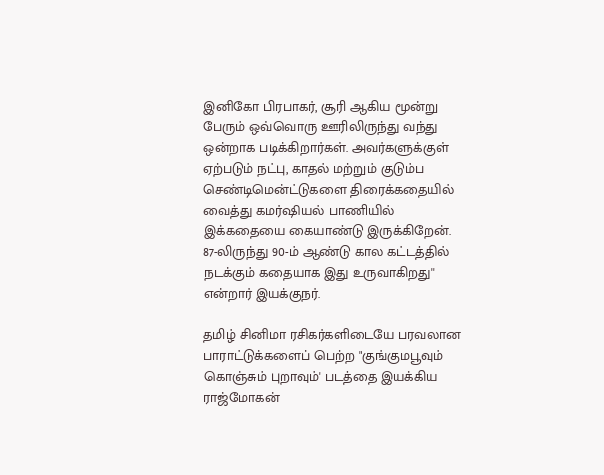இனிகோ பிரபாகர், சூரி ஆகிய மூன்று பேரும் ஒவ்வொரு ஊரிலிருந்து வந்து ஒன்றாக படிக்கிறார்கள். அவர்களுக்குள் ஏற்படும் நட்பு, காதல் மற்றும் குடும்ப செண்டிமென்ட்டுகளை திரைக்கதையில் வைத்து கமர்ஷியல் பாணியில் இக்கதையை கையாண்டு இருக்கிறேன். 87-லிருந்து 90-ம் ஆண்டு கால கட்டத்தில் நடக்கும் கதையாக இது உருவாகிறது'' என்றார் இயக்குநர்.

தமிழ் சினிமா ரசிகர்களிடையே பரவலான பாராட்டுக்களைப் பெற்ற "குங்குமபூவும் கொஞ்சும் புறாவும்' படத்தை இயக்கிய ராஜ்மோகன்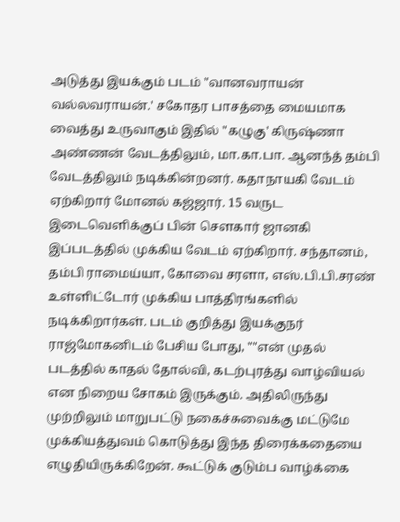அடுத்து இயக்கும் படம் "வானவராயன் வல்லவராயன்.' சகோதர பாசத்தை மையமாக வைத்து உருவாகும் இதில் "கழுகு' கிருஷ்ணா அண்ணன் வேடத்திலும், மா.கா.பா. ஆனந்த் தம்பி வேடத்திலும் நடிக்கின்றனர். கதாநாயகி வேடம் ஏற்கிறார் மோனல் கஜ்ஜார். 15 வருட இடைவெளிக்குப் பின் சௌகார் ஜானகி இப்படத்தில் முக்கிய வேடம் ஏற்கிறார். சந்தானம், தம்பி ராமைய்யா, கோவை சரளா, எஸ்.பி.பி.சரண் உள்ளிட்டோர் முக்கிய பாத்திரங்களில் நடிக்கிறார்கள். படம் குறித்து இயக்குநர் ராஜ்மோகனிடம் பேசிய போது, ""என் முதல் படத்தில் காதல் தோல்வி, கடற்புரத்து வாழ்வியல் என நிறைய சோகம் இருக்கும். அதிலிருந்து முற்றிலும் மாறுபட்டு நகைச்சுவைக்கு மட்டுமே முக்கியத்துவம் கொடுத்து இந்த திரைக்கதையை எழுதியிருக்கிறேன். கூட்டுக் குடும்ப வாழ்க்கை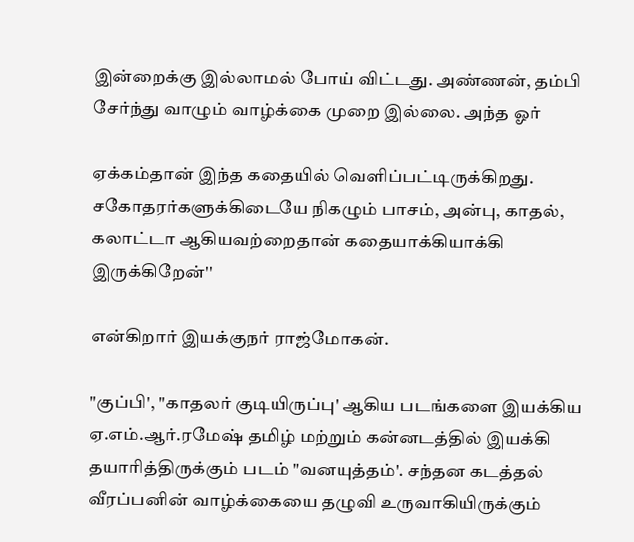இன்றைக்கு இல்லாமல் போய் விட்டது. அண்ணன், தம்பி சேர்ந்து வாழும் வாழ்க்கை முறை இல்லை. அந்த ஓர்

ஏக்கம்தான் இந்த கதையில் வெளிப்பட்டிருக்கிறது. சகோதரர்களுக்கிடையே நிகழும் பாசம், அன்பு, காதல், கலாட்டா ஆகியவற்றைதான் கதையாக்கியாக்கி இருக்கிறேன்''

என்கிறார் இயக்குநர் ராஜ்மோகன்.

"குப்பி', "காதலர் குடியிருப்பு' ஆகிய படங்களை இயக்கிய ஏ.எம்.ஆர்.ரமேஷ் தமிழ் மற்றும் கன்னடத்தில் இயக்கி தயாரித்திருக்கும் படம் "வனயுத்தம்'. சந்தன கடத்தல் வீரப்பனின் வாழ்க்கையை தழுவி உருவாகியிருக்கும்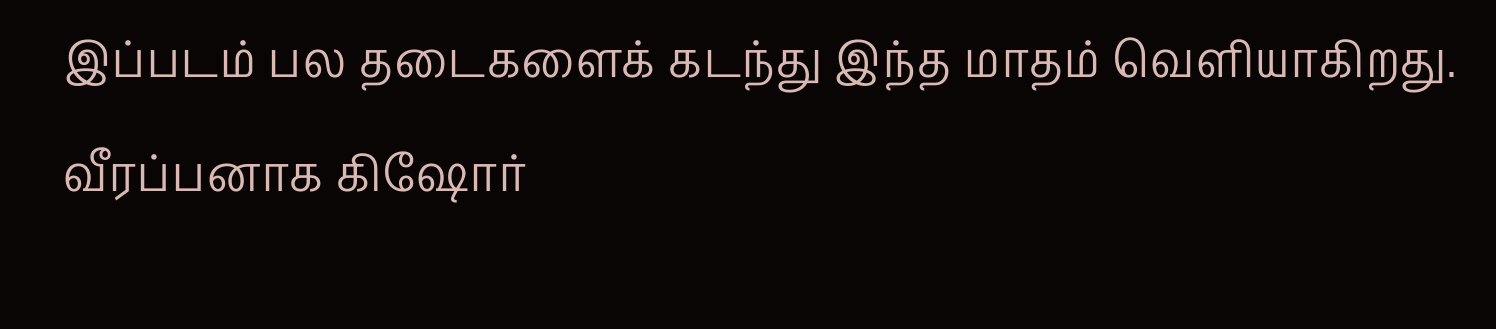இப்படம் பல தடைகளைக் கடந்து இந்த மாதம் வெளியாகிறது.  வீரப்பனாக கிஷோர்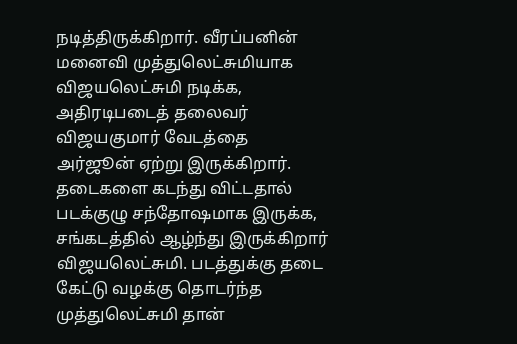நடித்திருக்கிறார். வீரப்பனின் மனைவி முத்துலெட்சுமியாக விஜயலெட்சுமி நடிக்க, அதிரடிபடைத் தலைவர் விஜயகுமார் வேடத்தை அர்ஜூன் ஏற்று இருக்கிறார். தடைகளை கடந்து விட்டதால் படக்குழு சந்தோஷமாக இருக்க, சங்கடத்தில் ஆழ்ந்து இருக்கிறார் விஜயலெட்சுமி. படத்துக்கு தடை கேட்டு வழக்கு தொடர்ந்த முத்துலெட்சுமி தான்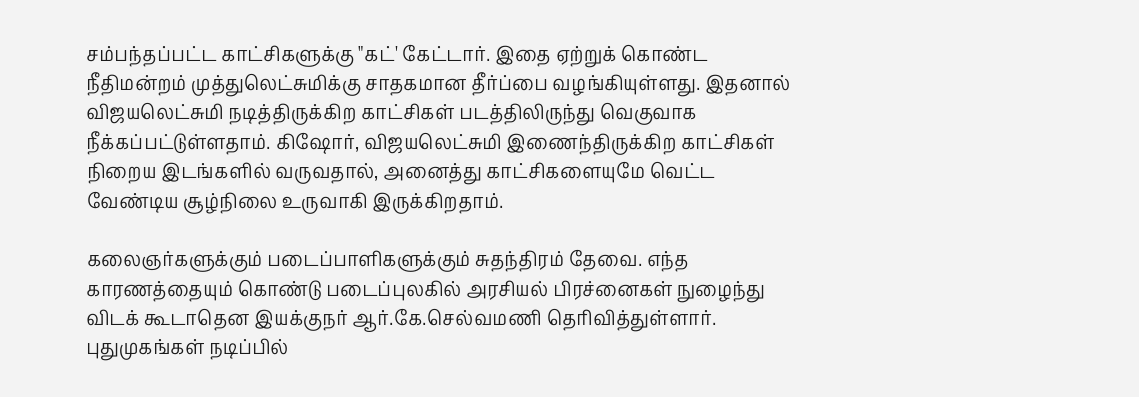சம்பந்தப்பட்ட காட்சிகளுக்கு "கட்' கேட்டார். இதை ஏற்றுக் கொண்ட நீதிமன்றம் முத்துலெட்சுமிக்கு சாதகமான தீர்ப்பை வழங்கியுள்ளது. இதனால் விஜயலெட்சுமி நடித்திருக்கிற காட்சிகள் படத்திலிருந்து வெகுவாக நீக்கப்பட்டுள்ளதாம். கிஷோர், விஜயலெட்சுமி இணைந்திருக்கிற காட்சிகள் நிறைய இடங்களில் வருவதால், அனைத்து காட்சிகளையுமே வெட்ட வேண்டிய சூழ்நிலை உருவாகி இருக்கிறதாம்.

கலைஞர்களுக்கும் படைப்பாளிகளுக்கும் சுதந்திரம் தேவை. எந்த காரணத்தையும் கொண்டு படைப்புலகில் அரசியல் பிரச்னைகள் நுழைந்து விடக் கூடாதென இயக்குநர் ஆர்.கே.செல்வமணி தெரிவித்துள்ளார். புதுமுகங்கள் நடிப்பில்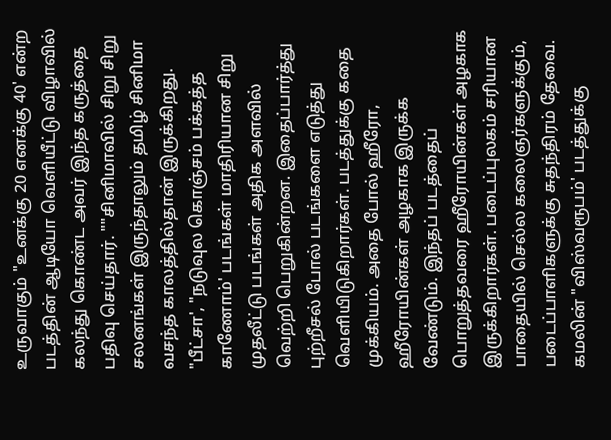உருவாகும் "உனக்கு 20 எனக்கு 40' என்ற படத்தின் ஆடியோ வெளியீட்டு விழாவில் கலந்து கொண்ட அவர் இந்த கருத்தை பதிவு செய்தார். ""சினிமாவில் சிறு சிறு சலனங்கள் இருந்தாலும் தமிழ் சினிமா வசந்த காலத்தில்தான் இருக்கிறது. "பீட்சா', "நடுவுல கொஞ்சம் பக்கத்த காணோம்' படங்கள் மாதிரியான சிறு முதலீட்டு படங்கள் அதிக அளவில் வெற்றி பெறுகின்றன. இதைப்பார்த்து புற்றீசல் போல் படங்களை எடுத்து வெளியிடுகிறார்கள். படத்துக்கு கதை முக்கியம். அதை போல் ஹீரோ, ஹீரோயின்கள் அழகாக இருக்க வேண்டும். இந்தப் படத்தைப் பொறுத்தவரை ஹீரோயின்கள் அழகாக இருக்கிறார்கள். படைப்புலகம் சரியான பாதையில் செல்ல கலைஞர்களுக்கும், படைப்பாளிகளுக்கு சுதந்திரம் தேவை. கமலின் "விஸ்வரூபம்' படத்துக்கு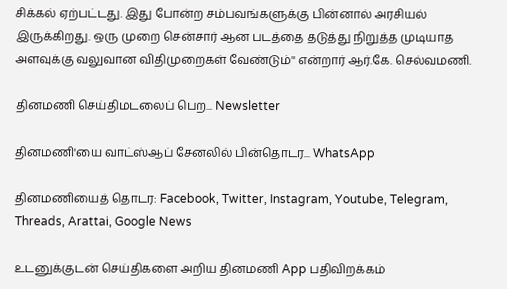சிக்கல் ஏற்பட்டது. இது போன்ற சம்பவங்களுக்கு பின்னால் அரசியல் இருக்கிறது. ஒரு முறை சென்சார் ஆன படத்தை தடுத்து நிறுத்த முடியாத அளவுக்கு வலுவான விதிமுறைகள் வேண்டும்'' என்றார் ஆர்.கே. செல்வமணி.

தினமணி செய்திமடலைப் பெற... Newsletter

தினமணி'யை வாட்ஸ்ஆப் சேனலில் பின்தொடர... WhatsApp

தினமணியைத் தொடர: Facebook, Twitter, Instagram, Youtube, Telegram, Threads, Arattai, Google News

உடனுக்குடன் செய்திகளை அறிய தினமணி App பதிவிறக்கம்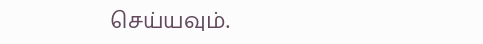செய்யவும்.